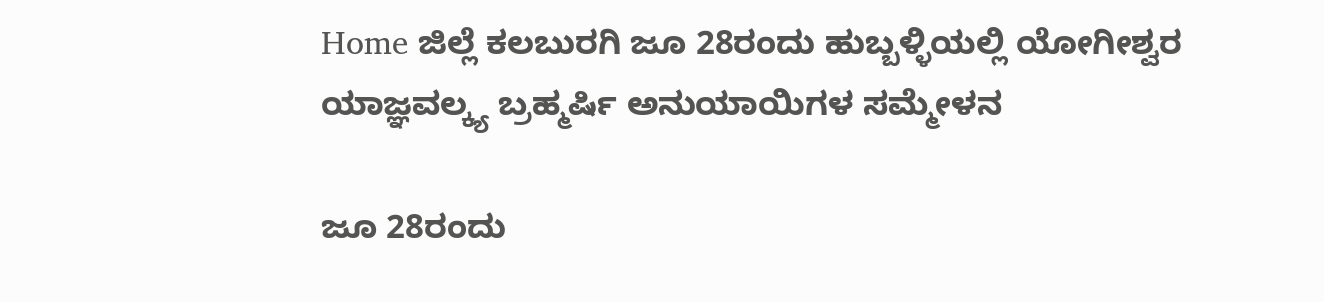Home ಜಿಲ್ಲೆ ಕಲಬುರಗಿ ಜೂ 28ರಂದು ಹುಬ್ಬಳ್ಳಿಯಲ್ಲಿ ಯೋಗೀಶ್ವರ ಯಾಜ್ಞವಲ್ಕ್ಯ ಬ್ರಹ್ಮರ್ಷಿ ಅನುಯಾಯಿಗಳ ಸಮ್ಮೇಳನ

ಜೂ 28ರಂದು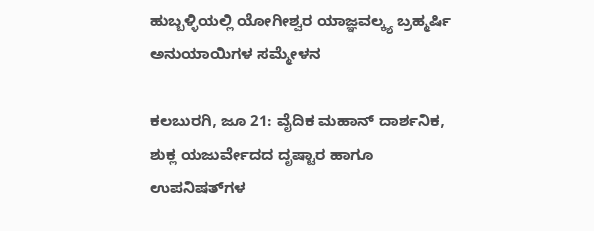ಹುಬ್ಬಳ್ಳಿಯಲ್ಲಿ ಯೋಗೀಶ್ವರ ಯಾಜ್ಞವಲ್ಕ್ಯ ಬ್ರಹ್ಮರ್ಷಿ ಅನುಯಾಯಿಗಳ ಸಮ್ಮೇಳನ

ಕಲಬುರಗಿ, ಜೂ 21: ವೈದಿಕ ಮಹಾನ್ ದಾರ್ಶನಿಕ, ಶುಕ್ಲ ಯಜುರ್ವೇದದ ದೃಷ್ಟಾರ ಹಾಗೂ ಉಪನಿಷತ್‍ಗಳ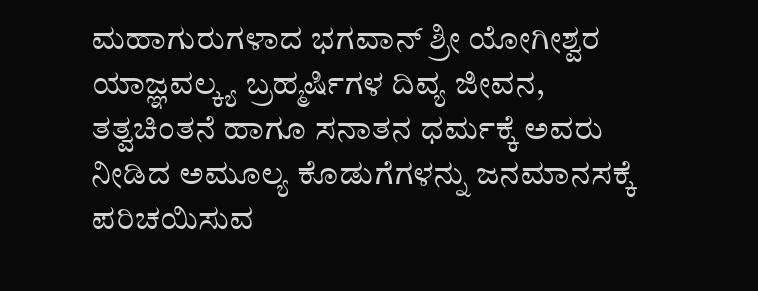ಮಹಾಗುರುಗಳಾದ ಭಗವಾನ್ ಶ್ರೀ ಯೋಗೀಶ್ವರ ಯಾಜ್ಞವಲ್ಕ್ಯ ಬ್ರಹ್ಮರ್ಷಿಗಳ ದಿವ್ಯ ಜೀವನ, ತತ್ವಚಿಂತನೆ ಹಾಗೂ ಸನಾತನ ಧರ್ಮಕ್ಕೆ ಅವರು ನೀಡಿದ ಅಮೂಲ್ಯ ಕೊಡುಗೆಗಳನ್ನು ಜನಮಾನಸಕ್ಕೆ ಪರಿಚಯಿಸುವ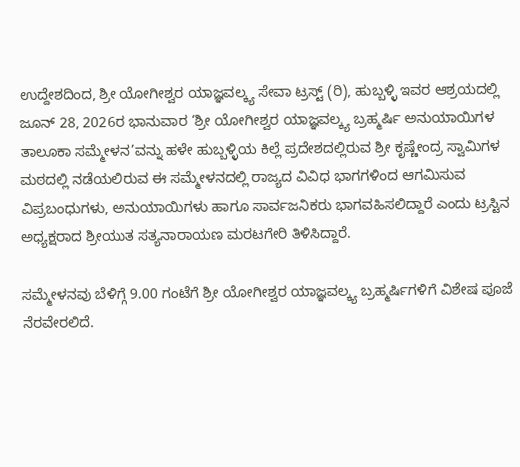ಉದ್ದೇಶದಿಂದ, ಶ್ರೀ ಯೋಗೀಶ್ವರ ಯಾಜ್ಞವಲ್ಕ್ಯ ಸೇವಾ ಟ್ರಸ್ಟ್ (ರಿ), ಹುಬ್ಬಳ್ಳಿ ಇವರ ಆಶ್ರಯದಲ್ಲಿ ಜೂನ್ 28, 2026ರ ಭಾನುವಾರ ‘ಶ್ರೀ ಯೋಗೀಶ್ವರ ಯಾಜ್ಞವಲ್ಕ್ಯ ಬ್ರಹ್ಮರ್ಷಿ ಅನುಯಾಯಿಗಳ ತಾಲೂಕಾ ಸಮ್ಮೇಳನ’ವನ್ನು ಹಳೇ ಹುಬ್ಬಳ್ಳಿಯ ಕಿಲ್ಲೆ ಪ್ರದೇಶದಲ್ಲಿರುವ ಶ್ರೀ ಕೃಷ್ಣೇಂದ್ರ ಸ್ವಾಮಿಗಳ ಮಠದಲ್ಲಿ ನಡೆಯಲಿರುವ ಈ ಸಮ್ಮೇಳನದಲ್ಲಿ ರಾಜ್ಯದ ವಿವಿಧ ಭಾಗಗಳಿಂದ ಆಗಮಿಸುವ ವಿಪ್ರಬಂಧುಗಳು, ಅನುಯಾಯಿಗಳು ಹಾಗೂ ಸಾರ್ವಜನಿಕರು ಭಾಗವಹಿಸಲಿದ್ದಾರೆ ಎಂದು ಟ್ರಸ್ಟಿನ ಅಧ್ಯಕ್ಷರಾದ ಶ್ರೀಯುತ ಸತ್ಯನಾರಾಯಣ ಮರಟಗೇರಿ ತಿಳಿಸಿದ್ದಾರೆ.

ಸಮ್ಮೇಳನವು ಬೆಳಿಗ್ಗೆ 9.00 ಗಂಟೆಗೆ ಶ್ರೀ ಯೋಗೀಶ್ವರ ಯಾಜ್ಞವಲ್ಕ್ಯ ಬ್ರಹ್ಮರ್ಷಿಗಳಿಗೆ ವಿಶೇಷ ಪೂಜೆ ನೆರವೇರಲಿದೆ.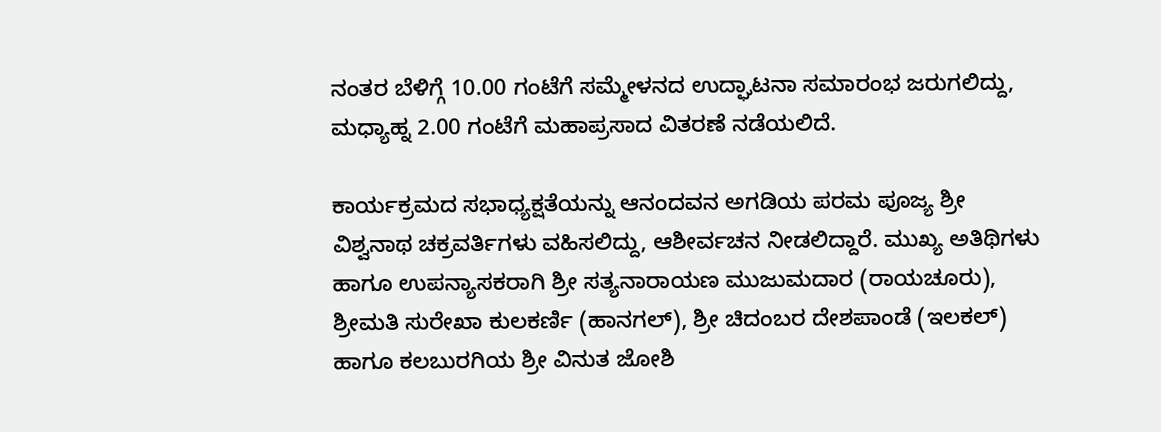ನಂತರ ಬೆಳಿಗ್ಗೆ 10.00 ಗಂಟೆಗೆ ಸಮ್ಮೇಳನದ ಉದ್ಘಾಟನಾ ಸಮಾರಂಭ ಜರುಗಲಿದ್ದು, ಮಧ್ಯಾಹ್ನ 2.00 ಗಂಟೆಗೆ ಮಹಾಪ್ರಸಾದ ವಿತರಣೆ ನಡೆಯಲಿದೆ.

ಕಾರ್ಯಕ್ರಮದ ಸಭಾಧ್ಯಕ್ಷತೆಯನ್ನು ಆನಂದವನ ಅಗಡಿಯ ಪರಮ ಪೂಜ್ಯ ಶ್ರೀ ವಿಶ್ವನಾಥ ಚಕ್ರವರ್ತಿಗಳು ವಹಿಸಲಿದ್ದು, ಆಶೀರ್ವಚನ ನೀಡಲಿದ್ದಾರೆ. ಮುಖ್ಯ ಅತಿಥಿಗಳು ಹಾಗೂ ಉಪನ್ಯಾಸಕರಾಗಿ ಶ್ರೀ ಸತ್ಯನಾರಾಯಣ ಮುಜುಮದಾರ (ರಾಯಚೂರು), ಶ್ರೀಮತಿ ಸುರೇಖಾ ಕುಲಕರ್ಣಿ (ಹಾನಗಲ್), ಶ್ರೀ ಚಿದಂಬರ ದೇಶಪಾಂಡೆ (ಇಲಕಲ್) ಹಾಗೂ ಕಲಬುರಗಿಯ ಶ್ರೀ ವಿನುತ ಜೋಶಿ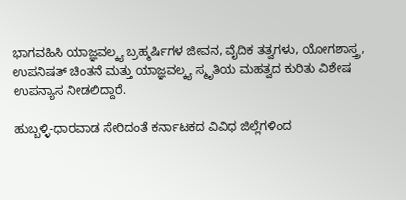ಭಾಗವಹಿಸಿ ಯಾಜ್ಞವಲ್ಕ್ಯ ಬ್ರಹ್ಮರ್ಷಿಗಳ ಜೀವನ, ವೈದಿಕ ತತ್ವಗಳು, ಯೋಗಶಾಸ್ತ್ರ, ಉಪನಿಷತ್ ಚಿಂತನೆ ಮತ್ತು ಯಾಜ್ಞವಲ್ಕ್ಯ ಸ್ಮೃತಿಯ ಮಹತ್ವದ ಕುರಿತು ವಿಶೇಷ ಉಪನ್ಯಾಸ ನೀಡಲಿದ್ದಾರೆ.

ಹುಬ್ಬಳ್ಳಿ-ಧಾರವಾಡ ಸೇರಿದಂತೆ ಕರ್ನಾಟಕದ ವಿವಿಧ ಜಿಲ್ಲೆಗಳಿಂದ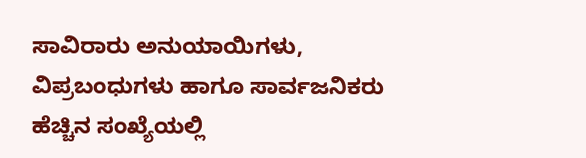ಸಾವಿರಾರು ಅನುಯಾಯಿಗಳು, ವಿಪ್ರಬಂಧುಗಳು ಹಾಗೂ ಸಾರ್ವಜನಿಕರು ಹೆಚ್ಚಿನ ಸಂಖ್ಯೆಯಲ್ಲಿ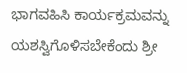ಭಾಗವಹಿಸಿ ಕಾರ್ಯಕ್ರಮವನ್ನು ಯಶಸ್ವಿಗೊಳಿಸಬೇಕೆಂದು ಶ್ರೀ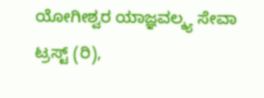ಯೋಗೀಶ್ವರ ಯಾಜ್ಞವಲ್ಕ್ಯ ಸೇವಾ ಟ್ರಸ್ಟ್ (ರಿ),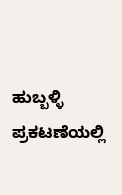ಹುಬ್ಬಳ್ಳಿ ಪ್ರಕಟಣೆಯಲ್ಲಿ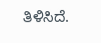ತಿಳಿಸಿದೆ.